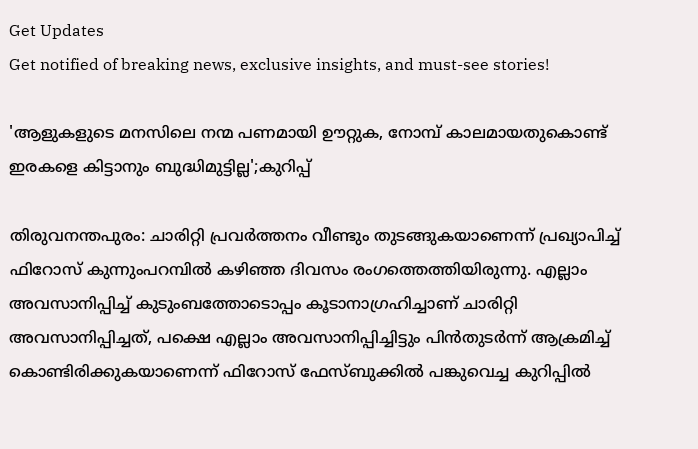Get Updates
Get notified of breaking news, exclusive insights, and must-see stories!

'ആളുകളുടെ മനസിലെ നന്മ പണമായി ഊറ്റുക, നോമ്പ് കാലമായതുകൊണ്ട് ഇരകളെ കിട്ടാനും ബുദ്ധിമുട്ടില്ല';കുറിപ്പ്

തിരുവനന്തപുരം: ചാരിറ്റി പ്രവര്‍ത്തനം വീണ്ടും തുടങ്ങുകയാണെന്ന് പ്രഖ്യാപിച്ച് ഫിറോസ് കുന്നുംപറമ്പില്‍ കഴിഞ്ഞ ദിവസം രംഗത്തെത്തിയിരുന്നു. എല്ലാം അവസാനിപ്പിച്ച് കുടുംബത്തോടൊപ്പം കൂടാനാഗ്രഹിച്ചാണ് ചാരിറ്റി അവസാനിപ്പിച്ചത്, പക്ഷെ എല്ലാം അവസാനിപ്പിച്ചിട്ടും പിന്‍തുടര്‍ന്ന് ആക്രമിച്ച് കൊണ്ടിരിക്കുകയാണെന്ന് ഫിറോസ് ഫേസ്ബുക്കില്‍ പങ്കുവെച്ച കുറിപ്പില്‍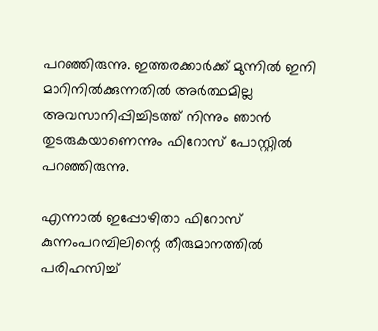പറഞ്ഞിരുന്നു. ഇത്തരക്കാര്‍ക്ക് മുന്നില്‍ ഇനി മാറിനില്‍ക്കുന്നതില്‍ അര്‍ത്ഥമില്ല അവസാനിപ്പിച്ചിടത്ത് നിന്നും ഞാന്‍ തുടരുകയാണെന്നും ഫിറോസ് പോസ്റ്റില്‍ പറഞ്ഞിരുന്നു.

എന്നാല്‍ ഇപ്പോഴിതാ ഫിറോസ് കുന്നംപറമ്പിലിന്റെ തീരുമാനത്തില്‍ പരിഹസിച്ച്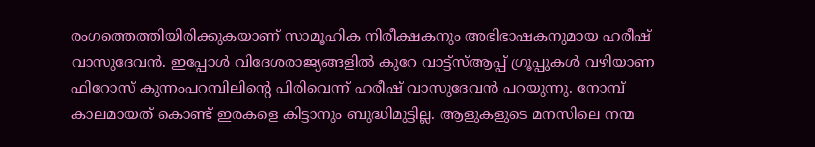രംഗത്തെത്തിയിരിക്കുകയാണ് സാമൂഹിക നിരീക്ഷകനും അഭിഭാഷകനുമായ ഹരീഷ് വാസുദേവന്‍. ഇപ്പോള്‍ വിദേശരാജ്യങ്ങളില്‍ കുറേ വാട്ട്‌സ്ആപ്പ് ഗ്രൂപ്പുകള്‍ വഴിയാണ ഫിറോസ് കുന്നംപറമ്പിലിന്റെ പിരിവെന്ന് ഹരീഷ് വാസുദേവന്‍ പറയുന്നു. നോമ്പ് കാലമായത് കൊണ്ട് ഇരകളെ കിട്ടാനും ബുദ്ധിമുട്ടില്ല. ആളുകളുടെ മനസിലെ നന്മ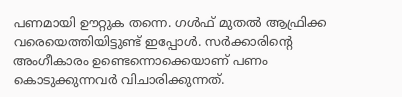പണമായി ഊറ്റുക തന്നെ. ഗള്‍ഫ് മുതല്‍ ആഫ്രിക്ക വരെയെത്തിയിട്ടുണ്ട് ഇപ്പോള്‍. സര്‍ക്കാരിന്റെ അംഗീകാരം ഉണ്ടെന്നൊക്കെയാണ് പണം കൊടുക്കുന്നവര്‍ വിചാരിക്കുന്നത്.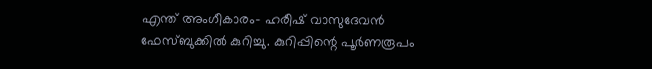എന്ത് അംഗീകാരം- ഹരീഷ് വാസുദേവന്‍ ഫേസ്ബുക്കില്‍ കുറിച്ചു. കുറിപ്പിന്റെ പൂര്‍ണരൂപം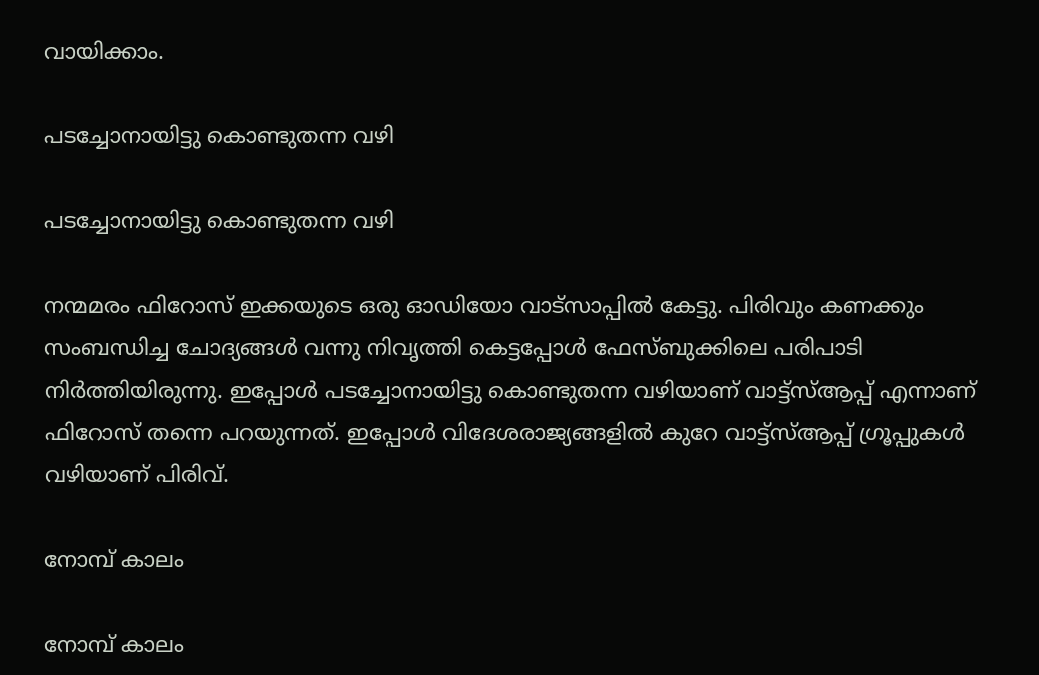വായിക്കാം.

പടച്ചോനായിട്ടു കൊണ്ടുതന്ന വഴി

പടച്ചോനായിട്ടു കൊണ്ടുതന്ന വഴി

നന്മമരം ഫിറോസ് ഇക്കയുടെ ഒരു ഓഡിയോ വാട്സാപ്പില്‍ കേട്ടു. പിരിവും കണക്കും സംബന്ധിച്ച ചോദ്യങ്ങള്‍ വന്നു നിവൃത്തി കെട്ടപ്പോള്‍ ഫേസ്ബുക്കിലെ പരിപാടി നിര്‍ത്തിയിരുന്നു. ഇപ്പോള്‍ പടച്ചോനായിട്ടു കൊണ്ടുതന്ന വഴിയാണ് വാട്ട്‌സ്ആപ്പ് എന്നാണ് ഫിറോസ് തന്നെ പറയുന്നത്. ഇപ്പോള്‍ വിദേശരാജ്യങ്ങളില്‍ കുറേ വാട്ട്‌സ്ആപ്പ് ഗ്രൂപ്പുകള്‍ വഴിയാണ് പിരിവ്.

നോമ്പ് കാലം

നോമ്പ് കാലം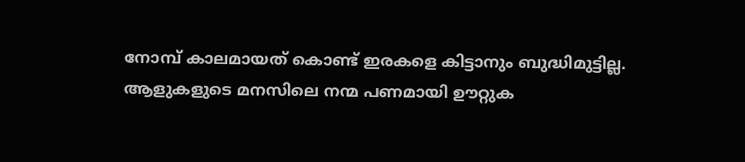നോമ്പ് കാലമായത് കൊണ്ട് ഇരകളെ കിട്ടാനും ബുദ്ധിമുട്ടില്ല. ആളുകളുടെ മനസിലെ നന്മ പണമായി ഊറ്റുക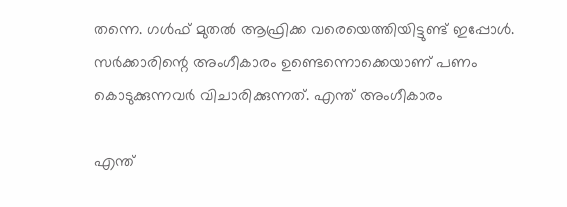തന്നെ. ഗള്‍ഫ് മുതല്‍ ആഫ്രിക്ക വരെയെത്തിയിട്ടുണ്ട് ഇപ്പോള്‍. സര്‍ക്കാരിന്റെ അംഗീകാരം ഉണ്ടെന്നൊക്കെയാണ് പണം കൊടുക്കുന്നവര്‍ വിചാരിക്കുന്നത്. എന്ത് അംഗീകാരം

എന്ത്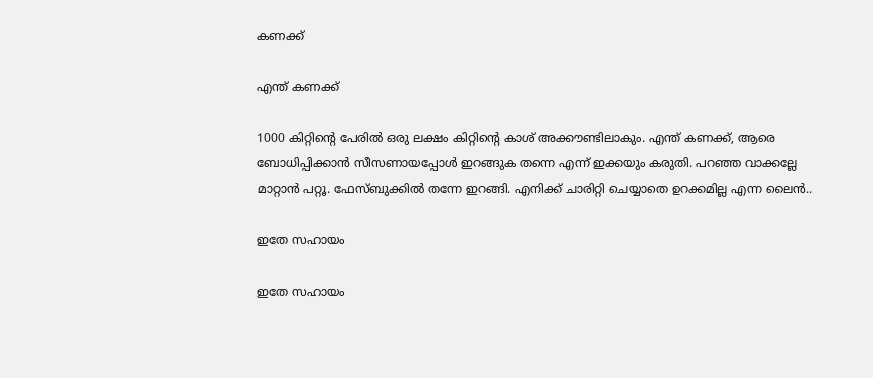കണക്ക്

എന്ത് കണക്ക്

1000 കിറ്റിന്റെ പേരില്‍ ഒരു ലക്ഷം കിറ്റിന്റെ കാശ് അക്കൗണ്ടിലാകും. എന്ത് കണക്ക്, ആരെ ബോധിപ്പിക്കാന്‍ സീസണായപ്പോള്‍ ഇറങ്ങുക തന്നെ എന്ന് ഇക്കയും കരുതി. പറഞ്ഞ വാക്കല്ലേ മാറ്റാന്‍ പറ്റൂ. ഫേസ്ബുക്കില്‍ തന്നേ ഇറങ്ങി. എനിക്ക് ചാരിറ്റി ചെയ്യാതെ ഉറക്കമില്ല എന്ന ലൈന്‍..

ഇതേ സഹായം

ഇതേ സഹായം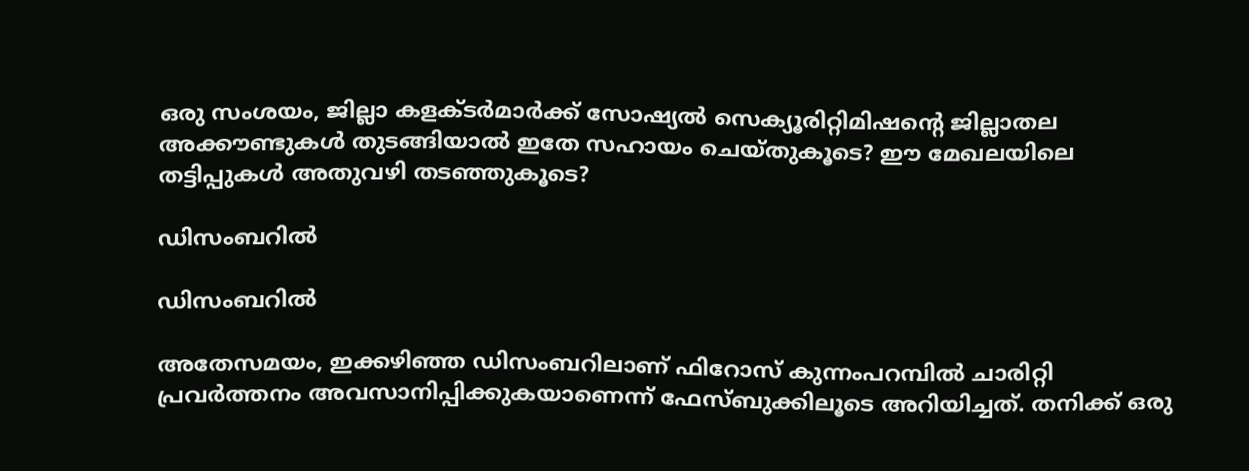ഒരു സംശയം, ജില്ലാ കളക്ടര്‍മാര്‍ക്ക് സോഷ്യല്‍ സെക്യൂരിറ്റിമിഷന്റെ ജില്ലാതല അക്കൗണ്ടുകള്‍ തുടങ്ങിയാല്‍ ഇതേ സഹായം ചെയ്തുകൂടെ? ഈ മേഖലയിലെ തട്ടിപ്പുകള്‍ അതുവഴി തടഞ്ഞുകൂടെ?

ഡിസംബറിൽ

ഡിസംബറിൽ

അതേസമയം, ഇക്കഴിഞ്ഞ ഡിസംബറിലാണ് ഫിറോസ് കുന്നംപറമ്പില്‍ ചാരിറ്റി പ്രവര്‍ത്തനം അവസാനിപ്പിക്കുകയാണെന്ന് ഫേസ്ബുക്കിലൂടെ അറിയിച്ചത്. തനിക്ക് ഒരു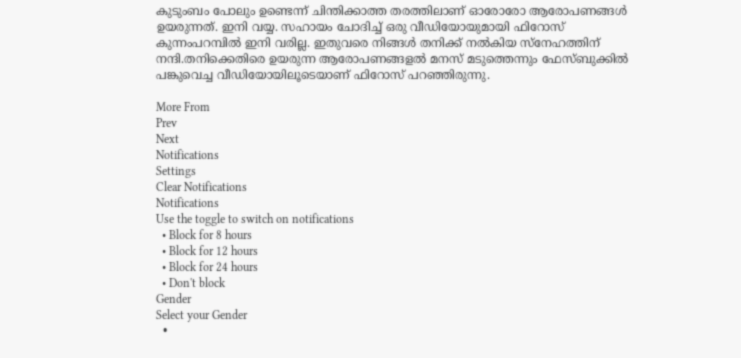കുടുംബം പോലും ഉണ്ടെന്ന് ചിന്തിക്കാത്ത തരത്തിലാണ് ഓരോരോ ആരോപണങ്ങള്‍ ഉയരുന്നത്. ഇനി വയ്യ. സഹായം ചോദിച്ച് ഒരു വീഡിയോയുമായി ഫിറോസ് കുന്നംപറമ്പില്‍ ഇനി വരില്ല. ഇതുവരെ നിങ്ങള്‍ തനിക്ക് നല്‍കിയ സ്നേഹത്തിന് നന്ദി.തനിക്കെതിരെ ഉയരുന്ന ആരോപണങ്ങളല്‍ മനസ് മടുത്തെന്നും ഫേസ്ബുക്കില്‍ പങ്കുവെച്ച വീഡിയോയിലൂടെയാണ് ഫിറോസ് പറഞ്ഞിരുന്നു.

More From
Prev
Next
Notifications
Settings
Clear Notifications
Notifications
Use the toggle to switch on notifications
  • Block for 8 hours
  • Block for 12 hours
  • Block for 24 hours
  • Don't block
Gender
Select your Gender
  •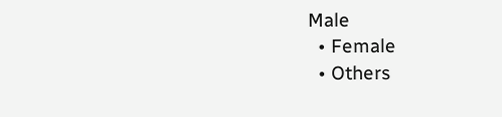Male
  • Female
  • Others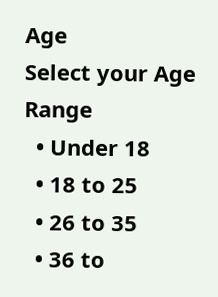Age
Select your Age Range
  • Under 18
  • 18 to 25
  • 26 to 35
  • 36 to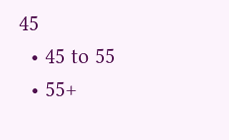45
  • 45 to 55
  • 55+